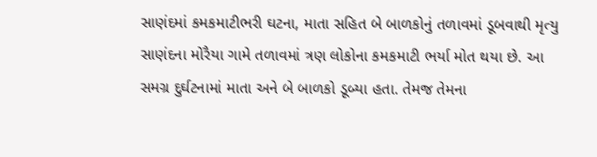સાણંદમાં કમકમાટીભરી ઘટના, માતા સહિત બે બાળકોનું તળાવમાં ડૂબવાથી મૃત્યુ
સાણંદના મોરૈયા ગામે તળાવમાં ત્રણ લોકોના કમકમાટી ભર્યા મોત થયા છે. આ સમગ્ર દુર્ઘટનામાં માતા અને બે બાળકો ડૂબ્યા હતા. તેમજ તેમના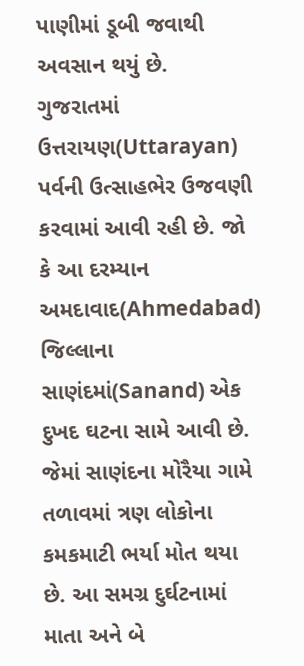પાણીમાં ડૂબી જવાથી અવસાન થયું છે.
ગુજરાતમાં ઉત્તરાયણ(Uttarayan) પર્વની ઉત્સાહભેર ઉજવણી કરવામાં આવી રહી છે. જો કે આ દરમ્યાન અમદાવાદ(Ahmedabad) જિલ્લાના સાણંદમાં(Sanand) એક દુખદ ઘટના સામે આવી છે. જેમાં સાણંદના મોરૈયા ગામે તળાવમાં ત્રણ લોકોના કમકમાટી ભર્યા મોત થયા છે. આ સમગ્ર દુર્ઘટનામાં માતા અને બે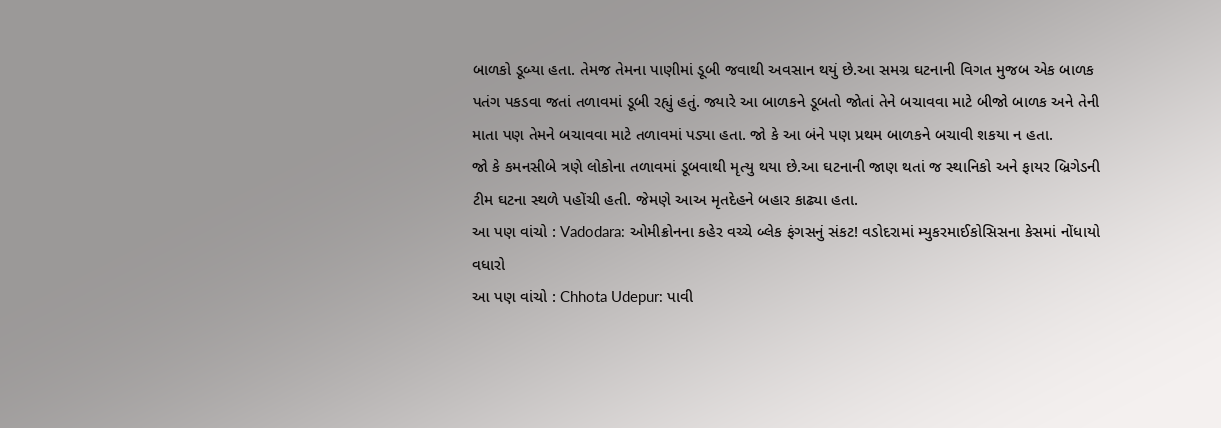બાળકો ડૂબ્યા હતા. તેમજ તેમના પાણીમાં ડૂબી જવાથી અવસાન થયું છે.આ સમગ્ર ઘટનાની વિગત મુજબ એક બાળક પતંગ પકડવા જતાં તળાવમાં ડૂબી રહ્યું હતું. જ્યારે આ બાળકને ડૂબતો જોતાં તેને બચાવવા માટે બીજો બાળક અને તેની માતા પણ તેમને બચાવવા માટે તળાવમાં પડ્યા હતા. જો કે આ બંને પણ પ્રથમ બાળકને બચાવી શકયા ન હતા.
જો કે કમનસીબે ત્રણે લોકોના તળાવમાં ડૂબવાથી મૃત્યુ થયા છે.આ ઘટનાની જાણ થતાં જ સ્થાનિકો અને ફાયર બ્રિગેડની ટીમ ઘટના સ્થળે પહોંચી હતી. જેમણે આઅ મૃતદેહને બહાર કાઢ્યા હતા.
આ પણ વાંચો : Vadodara: ઓમીક્રોનના કહેર વચ્ચે બ્લેક ફંગસનું સંકટ! વડોદરામાં મ્યુકરમાઈકોસિસના કેસમાં નોંધાયો વધારો
આ પણ વાંચો : Chhota Udepur: પાવી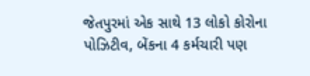જેતપુરમાં એક સાથે 13 લોકો કોરોના પોઝિટીવ, બેંકના 4 કર્મચારી પણ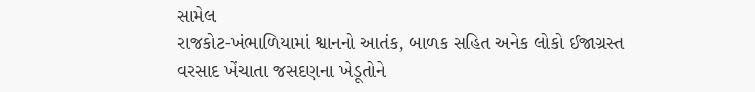સામેલ
રાજકોટ-ખંભાળિયામાં શ્વાનનો આતંક, બાળક સહિત અનેક લોકો ઈજાગ્રસ્ત
વરસાદ ખેંચાતા જસદણના ખેડૂતોને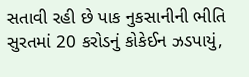સતાવી રહી છે પાક નુકસાનીની ભીતિ
સુરતમાં 20 કરોડનું કોકેઈન ઝડપાયું,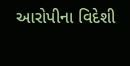આરોપીના વિદેશી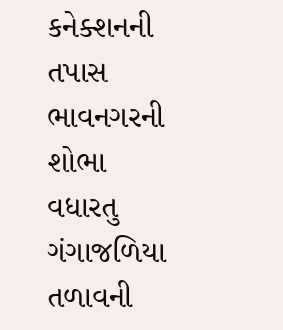કનેક્શનની તપાસ
ભાવનગરની શોભા વધારતુ ગંગાજળિયા તળાવની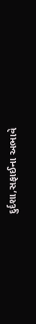દુર્દશા,સફાઈના અભાવે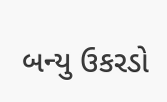બન્યુ ઉકરડો